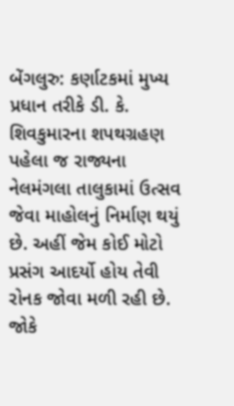બેંગલુરુ: કર્ણાટકમાં મુખ્ય પ્રધાન તરીકે ડી. કે. શિવકુમારના શપથગ્રહણ પહેલા જ રાજ્યના નેલમંગલા તાલુકામાં ઉત્સવ જેવા માહોલનું નિર્માણ થયું છે. અહીં જેમ કોઈ મોટો પ્રસંગ આદર્યો હોય તેવી રોનક જોવા મળી રહી છે. જોકે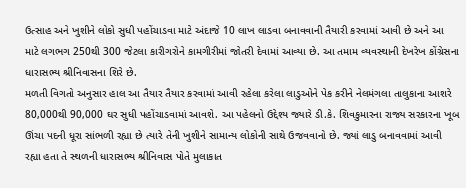ઉત્સાહ અને ખુશીને લોકો સુધી પહોંચાડવા માટે અંદાજે 10 લાખ લાડવા બનાવવાની તૈયારી કરવામાં આવી છે અને આ માટે લગભગ 250થી 300 જેટલા કારીગરોને કામગીરીમાં જોતરી દેવામાં આવ્યા છે. આ તમામ વ્યવસ્થાની દેખરેખ કોંગ્રેસના ધારાસભ્ય શ્રીનિવાસના શિરે છે.
મળતી વિગતો અનુસાર હાલ આ તૈયાર તૈયાર કરવામાં આવી રહેલા કરેલા લાડુઓને પેક કરીને નેલમંગલા તાલુકાના આશરે 80,000થી 90,000 ઘર સુધી પહોંચાડવામાં આવશે. આ પહેલનો ઉદ્દેશ્ય જ્યારે ડી.કે. શિવકુમારના રાજ્ય સરકારના ખૂબ ઊંચા પદની ધૂરા સાંભળી રહ્યા છે ત્યારે તેની ખુશીને સામાન્ય લોકોની સાથે ઉજવવાનો છે. જ્યાં લાડુ બનાવવામાં આવી રહ્યા હતા તે સ્થળની ધારાસભ્ય શ્રીનિવાસ પોતે મુલાકાત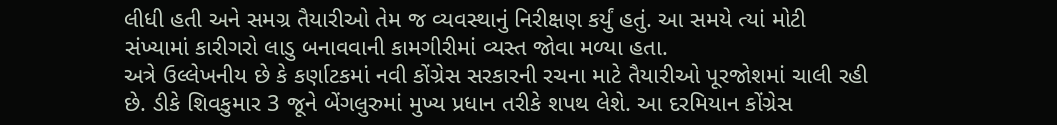લીધી હતી અને સમગ્ર તૈયારીઓ તેમ જ વ્યવસ્થાનું નિરીક્ષણ કર્યું હતું. આ સમયે ત્યાં મોટી સંખ્યામાં કારીગરો લાડુ બનાવવાની કામગીરીમાં વ્યસ્ત જોવા મળ્યા હતા.
અત્રે ઉલ્લેખનીય છે કે કર્ણાટકમાં નવી કોંગ્રેસ સરકારની રચના માટે તૈયારીઓ પૂરજોશમાં ચાલી રહી છે. ડીકે શિવકુમાર 3 જૂને બેંગલુરુમાં મુખ્ય પ્રધાન તરીકે શપથ લેશે. આ દરમિયાન કોંગ્રેસ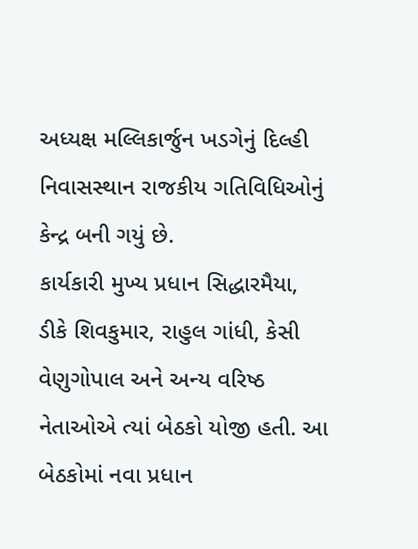અધ્યક્ષ મલ્લિકાર્જુન ખડગેનું દિલ્હી નિવાસસ્થાન રાજકીય ગતિવિધિઓનું કેન્દ્ર બની ગયું છે.
કાર્યકારી મુખ્ય પ્રધાન સિદ્ધારમૈયા, ડીકે શિવકુમાર, રાહુલ ગાંધી, કેસી વેણુગોપાલ અને અન્ય વરિષ્ઠ નેતાઓએ ત્યાં બેઠકો યોજી હતી. આ બેઠકોમાં નવા પ્રધાન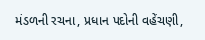મંડળની રચના, પ્રધાન પદોની વહેંચણી,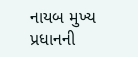નાયબ મુખ્ય પ્રધાનની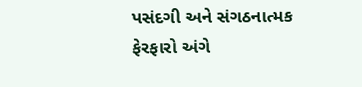પસંદગી અને સંગઠનાત્મક ફેરફારો અંગે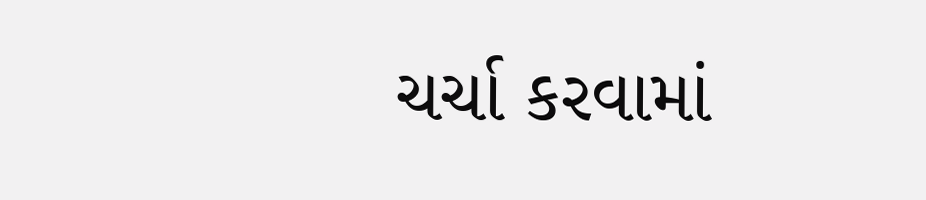ચર્ચા કરવામાં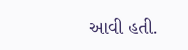આવી હતી.